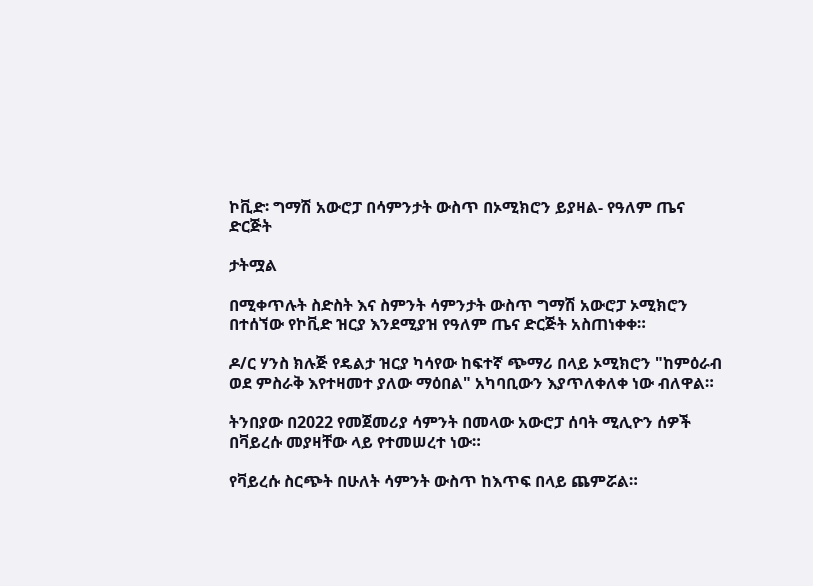ኮቪድ፡ ግማሽ አውሮፓ በሳምንታት ውስጥ በኦሚክሮን ይያዛል- የዓለም ጤና ድርጅት

ታትሟል

በሚቀጥሉት ስድስት እና ስምንት ሳምንታት ውስጥ ግማሽ አውሮፓ ኦሚክሮን በተሰኘው የኮቪድ ዝርያ እንደሚያዝ የዓለም ጤና ድርጅት አስጠነቀቀ።

ዶ/ር ሃንስ ክሉጅ የዴልታ ዝርያ ካሳየው ከፍተኛ ጭማሪ በላይ ኦሚክሮን "ከምዕራብ ወደ ምስራቅ እየተዛመተ ያለው ማዕበል" አካባቢውን እያጥለቀለቀ ነው ብለዋል።

ትንበያው በ2022 የመጀመሪያ ሳምንት በመላው አውሮፓ ሰባት ሚሊዮን ሰዎች በቫይረሱ መያዛቸው ላይ የተመሠረተ ነው።

የቫይረሱ ስርጭት በሁለት ሳምንት ውስጥ ከእጥፍ በላይ ጨምሯል።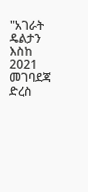"አገራት ዴልታን እስከ 2021 መገባደጃ ድረስ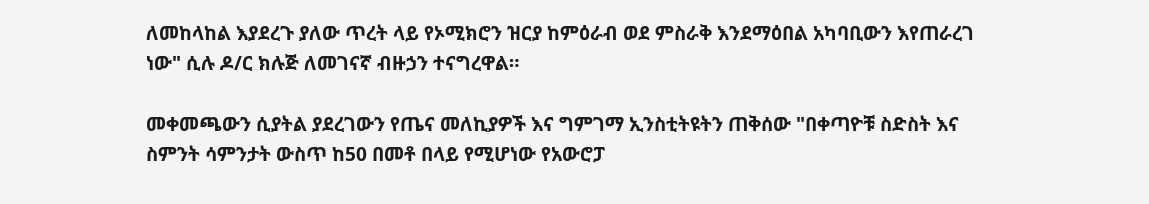ለመከላከል እያደረጉ ያለው ጥረት ላይ የኦሚክሮን ዝርያ ከምዕራብ ወደ ምስራቅ እንደማዕበል አካባቢውን እየጠራረገ ነው" ሲሉ ዶ/ር ክሉጅ ለመገናኛ ብዙኃን ተናግረዋል።

መቀመጫውን ሲያትል ያደረገውን የጤና መለኪያዎች እና ግምገማ ኢንስቲትዩትን ጠቅሰው "በቀጣዮቹ ስድስት እና ስምንት ሳምንታት ውስጥ ከ50 በመቶ በላይ የሚሆነው የአውሮፓ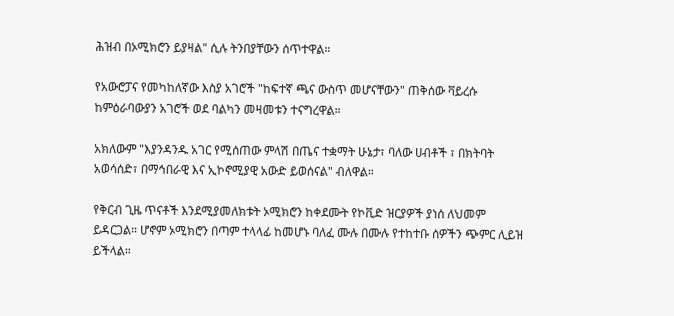ሕዝብ በኦሚክሮን ይያዛል" ሲሉ ትንበያቸውን ሰጥተዋል።

የአውሮፓና የመካከለኛው እስያ አገሮች "ከፍተኛ ጫና ውስጥ መሆናቸውን" ጠቅሰው ቫይረሱ ከምዕራባውያን አገሮች ወደ ባልካን መዛመቱን ተናግረዋል።

አክለውም "እያንዳንዱ አገር የሚሰጠው ምላሽ በጤና ተቋማት ሁኔታ፣ ባለው ሀብቶች ፣ በክትባት አወሳሰድ፣ በማኅበራዊ እና ኢኮኖሚያዊ አውድ ይወሰናል" ብለዋል።

የቅርብ ጊዜ ጥናቶች እንደሚያመለክቱት ኦሚክሮን ከቀደሙት የኮቪድ ዝርያዎች ያነሰ ለህመም ይዳርጋል። ሆኖም ኦሚክሮን በጣም ተላላፊ ከመሆኑ ባለፈ ሙሉ በሙሉ የተከተቡ ሰዎችን ጭምር ሊይዝ ይችላል።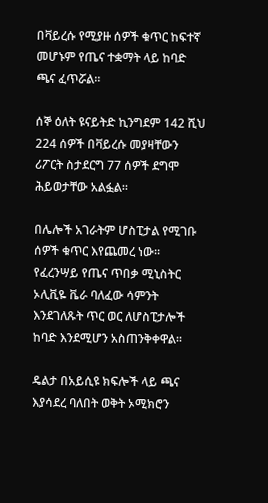በቫይረሱ የሚያዙ ሰዎች ቁጥር ከፍተኛ መሆኑም የጤና ተቋማት ላይ ከባድ ጫና ፈጥሯል።

ሰኞ ዕለት ዩናይትድ ኪንግደም 142 ሺህ 224 ሰዎች በቫይረሱ መያዛቸውን ሪፖርት ስታደርግ 77 ሰዎች ደግሞ ሕይወታቸው አልፏል።

በሌሎች አገራትም ሆስፒታል የሚገቡ ሰዎች ቁጥር እየጨመረ ነው። የፈረንሣይ የጤና ጥበቃ ሚኒስትር ኦሊቪዬ ቬራ ባለፈው ሳምንት እንደገለጹት ጥር ወር ለሆስፒታሎች ከባድ እንደሚሆን አስጠንቅቀዋል።

ዴልታ በአይሲዩ ክፍሎች ላይ ጫና እያሳደረ ባለበት ወቅት ኦሚክሮን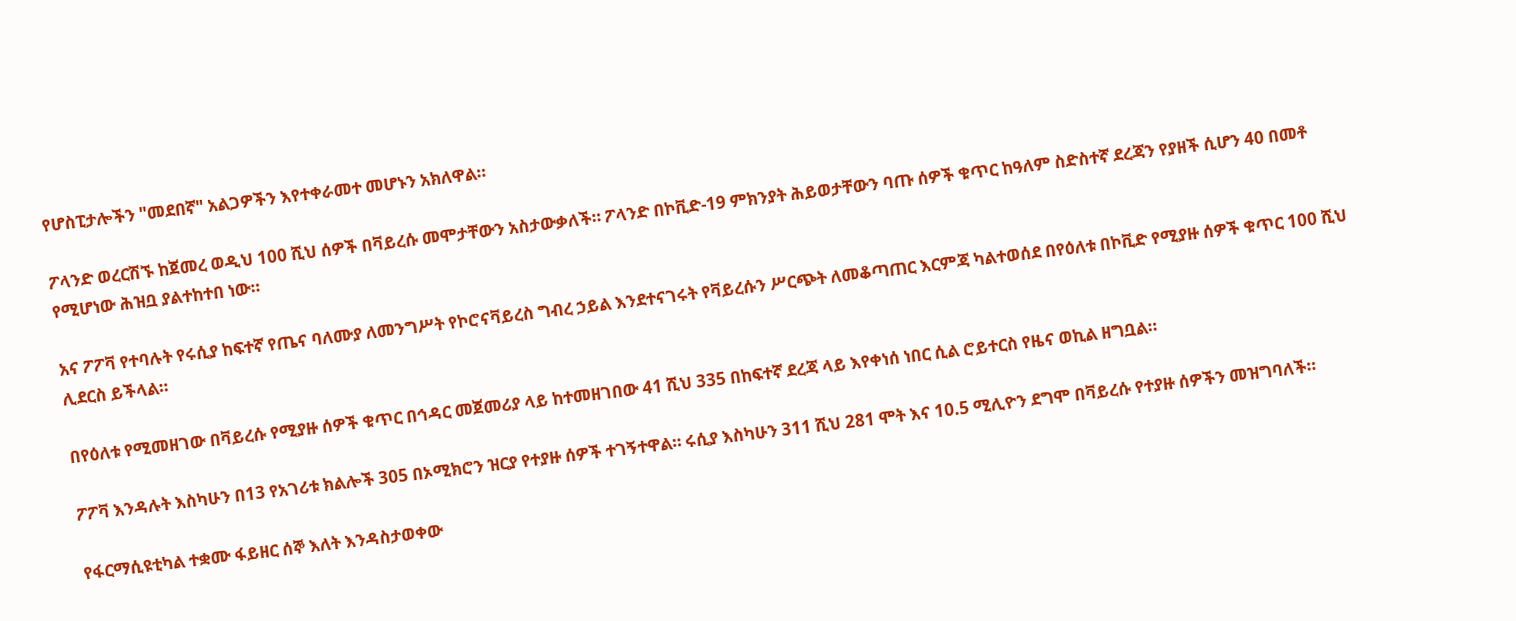የሆስፒታሎችን "መደበኛ" አልጋዎችን እየተቀራመተ መሆኑን አክለዋል።

ፖላንድ ወረርሽኙ ከጀመረ ወዲህ 100 ሺህ ሰዎች በቫይረሱ መሞታቸውን አስታውቃለች። ፖላንድ በኮቪድ-19 ምክንያት ሕይወታቸውን ባጡ ሰዎች ቁጥር ከዓለም ስድስተኛ ደረጃን የያዘች ሲሆን 40 በመቶ የሚሆነው ሕዝቧ ያልተከተበ ነው።

አና ፖፖቫ የተባሉት የሩሲያ ከፍተኛ የጤና ባለሙያ ለመንግሥት የኮሮናቫይረስ ግብረ ኃይል እንደተናገሩት የቫይረሱን ሥርጭት ለመቆጣጠር እርምጃ ካልተወሰደ በየዕለቱ በኮቪድ የሚያዙ ሰዎች ቁጥር 100 ሺህ ሊደርስ ይችላል።

በየዕለቱ የሚመዘገው በቫይረሱ የሚያዙ ሰዎች ቁጥር በኅዳር መጀመሪያ ላይ ከተመዘገበው 41 ሺህ 335 በከፍተኛ ደረጃ ላይ እየቀነሰ ነበር ሲል ሮይተርስ የዜና ወኪል ዘግቧል።

ፖፖቫ እንዳሉት እስካሁን በ13 የአገሪቱ ክልሎች 305 በኦሚክሮን ዝርያ የተያዙ ሰዎች ተገኝተዋል። ሩሲያ እስካሁን 311 ሺህ 281 ሞት እና 10.5 ሚሊዮን ደግሞ በቫይረሱ የተያዙ ሰዎችን መዝግባለች።

የፋርማሲዩቲካል ተቋሙ ፋይዘር ሰኞ እለት እንዳስታወቀው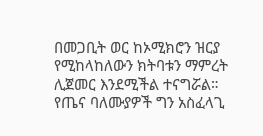በመጋቢት ወር ከኦሚክሮን ዝርያ የሚከላከለውን ክትባቱን ማምረት ሊጀመር እንደሚችል ተናግሯል። የጤና ባለሙያዎች ግን አስፈላጊ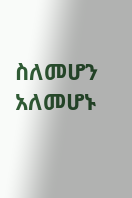ስለመሆን አለመሆኑ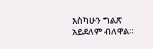እስካሁን ግልጽ አይደለም ብለዋል።